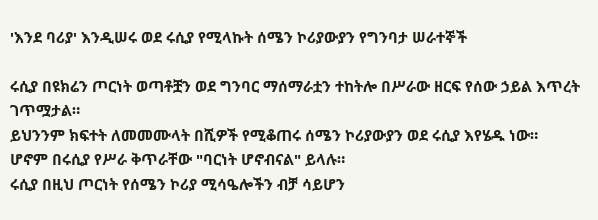'እንደ ባሪያ' እንዲሠሩ ወደ ሩሲያ የሚላኩት ሰሜን ኮሪያውያን የግንባታ ሠራተኞች

ሩሲያ በዩክሬን ጦርነት ወጣቶቿን ወደ ግንባር ማሰማራቷን ተከትሎ በሥራው ዘርፍ የሰው ኃይል እጥረት ገጥሟታል።
ይህንንም ክፍተት ለመመሙላት በሺዎች የሚቆጠሩ ሰሜን ኮሪያውያን ወደ ሩሲያ እየሄዱ ነው።
ሆኖም በሩሲያ የሥራ ቅጥራቸው "ባርነት ሆኖብናል" ይላሉ።
ሩሲያ በዚህ ጦርነት የሰሜን ኮሪያ ሚሳዔሎችን ብቻ ሳይሆን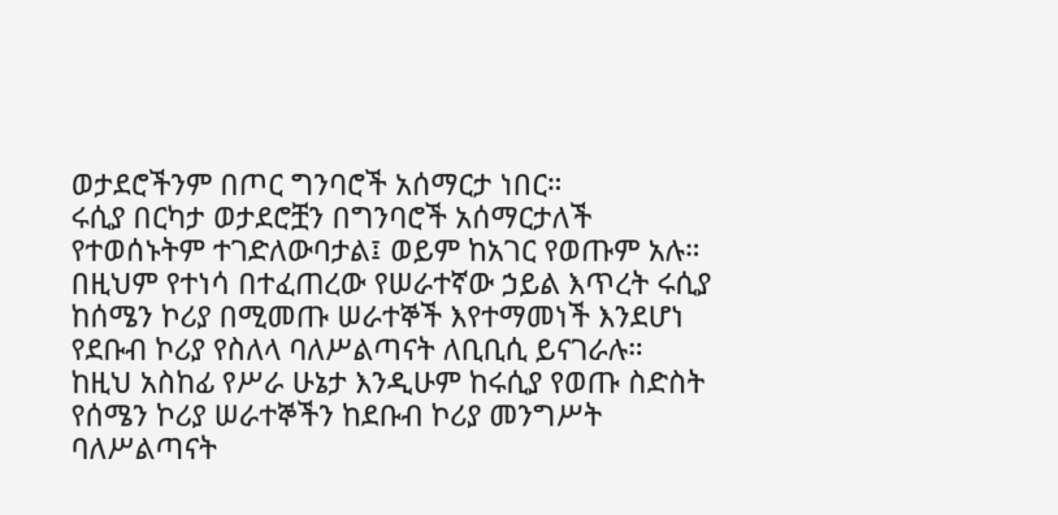ወታደሮችንም በጦር ግንባሮች አሰማርታ ነበር።
ሩሲያ በርካታ ወታደሮቿን በግንባሮች አሰማርታለች የተወሰኑትም ተገድለውባታል፤ ወይም ከአገር የወጡም አሉ።
በዚህም የተነሳ በተፈጠረው የሠራተኛው ኃይል እጥረት ሩሲያ ከሰሜን ኮሪያ በሚመጡ ሠራተኞች እየተማመነች እንደሆነ የደቡብ ኮሪያ የስለላ ባለሥልጣናት ለቢቢሲ ይናገራሉ።
ከዚህ አስከፊ የሥራ ሁኔታ እንዲሁም ከሩሲያ የወጡ ስድስት የሰሜን ኮሪያ ሠራተኞችን ከደቡብ ኮሪያ መንግሥት ባለሥልጣናት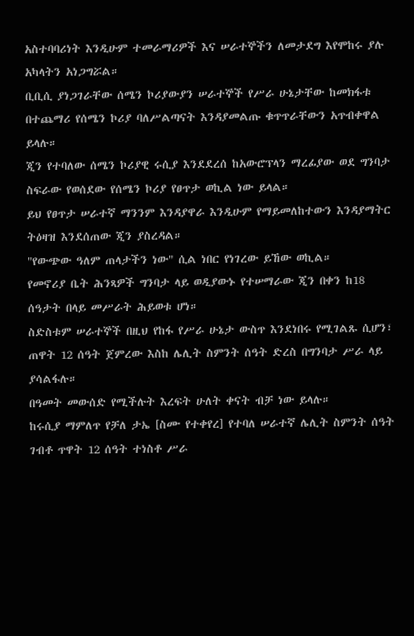አስተባባሪነት እንዲሁም ተመራማሪዎች እና ሠራተኞችን ለመታደግ እየሞከሩ ያሉ አካላትን አነጋግሯል።
ቢቢሲ ያነጋገራቸው ሰሜን ኮሪያውያን ሠራተኞች የሥራ ሁኔታቸው ከመክፋቱ በተጨማሪ የሰሜን ኮሪያ ባለሥልጣናት እንዳያመልጡ ቁጥጥራቸውን አጥብቀዋል ይላሉ።
ጂን የተባለው ሰሜን ኮሪያዊ ሩሲያ እንደደረሰ ከአውሮፕላን ማረፊያው ወደ ግንባታ ስፍራው የወሰደው የሰሜን ኮሪያ የፀጥታ ወኪል ነው ይላል።
ይህ የፀጥታ ሠራተኛ ማንንም እንዳያዋራ እንዲሁም የማይመለከተውን እንዳያማትር ትዕዛዝ እንደሰጠው ጂን ያስረዳል።
"የውጭው ዓለም ጠላታችን ነው" ሲል ነበር የነገረው ይኸው ወኪል።
የመኖሪያ ቤት ሕንጻዎች ግንባታ ላይ ወዲያውኑ የተሠማራው ጂን በቀን ከ18 ሰዓታት በላይ መሥራት ሕይወቱ ሆነ።
ስድስቱም ሠራተኞች በዚህ የከፋ የሥራ ሁኔታ ውስጥ እንደነበሩ የሚገልጹ ሲሆን፣ ጠዋት 12 ሰዓት ጀምረው እስከ ሌሊት ስምንት ሰዓት ድረስ በግንባታ ሥራ ላይ ያሳልፋሉ።
በዓመት መውሰድ የሚችሉት እረፍት ሁለት ቀናት ብቻ ነው ይላሉ።
ከሩሲያ ማምለጥ የቻለ ታኤ [ስሙ የተቀየረ] የተባለ ሠራተኛ ሌሊት ስምንት ሰዓት ገብቶ ጥዋት 12 ሰዓት ተነስቶ ሥራ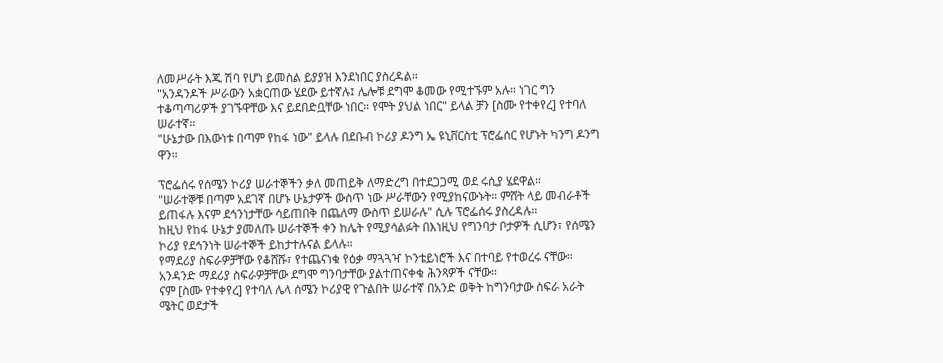ለመሥራት እጁ ሽባ የሆነ ይመስል ይያያዝ እንደነበር ያስረዳል።
"አንዳንዶች ሥራውን አቋርጠው ሄደው ይተኛሉ፤ ሌሎቹ ደግሞ ቆመው የሚተኙም አሉ። ነገር ግን ተቆጣጣሪዎች ያገኙዋቸው እና ይደበድቧቸው ነበር። የሞት ያህል ነበር" ይላል ቻን [ስሙ የተቀየረ] የተባለ ሠራተኛ።
"ሁኔታው በእውነቱ በጣም የከፋ ነው" ይላሉ በደቡብ ኮሪያ ዶንግ ኤ ዩኒቨርስቲ ፕሮፌሰር የሆኑት ካንግ ዶንግ ዋን።

ፕሮፌሰሩ የሰሜን ኮሪያ ሠራተኞችን ቃለ መጠይቅ ለማድረግ በተደጋጋሚ ወደ ሩሲያ ሄደዋል።
"ሠራተኞቹ በጣም አደገኛ በሆኑ ሁኔታዎች ውስጥ ነው ሥራቸውን የሚያከናውኑት። ምሸት ላይ መብራቶች ይጠፋሉ እናም ደኅንነታቸው ሳይጠበቅ በጨለማ ውስጥ ይሠራሉ" ሲሉ ፕሮፌሰሩ ያስረዳሉ።
ከዚህ የከፋ ሁኔታ ያመለጡ ሠራተኞች ቀን ከሌት የሚያሳልፉት በእነዚህ የግንባታ ቦታዎች ሲሆን፣ የሰሜን ኮሪያ የደኅንነት ሠራተኞች ይከታተሉናል ይላሉ።
የማደሪያ ስፍራዎቻቸው የቆሸሹ፣ የተጨናነቁ የዕቃ ማጓጓዣ ኮንቴይነሮች እና በተባይ የተወረሩ ናቸው። አንዳንድ ማደሪያ ስፍራዎቻቸው ደግሞ ግንባታቸው ያልተጠናቀቁ ሕንጻዎች ናቸው።
ናም [ስሙ የተቀየረ] የተባለ ሌላ ሰሜን ኮሪያዊ የጉልበት ሠራተኛ በአንድ ወቅት ከግንባታው ስፍራ አራት ሜትር ወደታች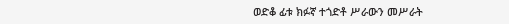ወድቆ ፊቱ ክፉኛ ተጎድቶ ሥራውን መሥራት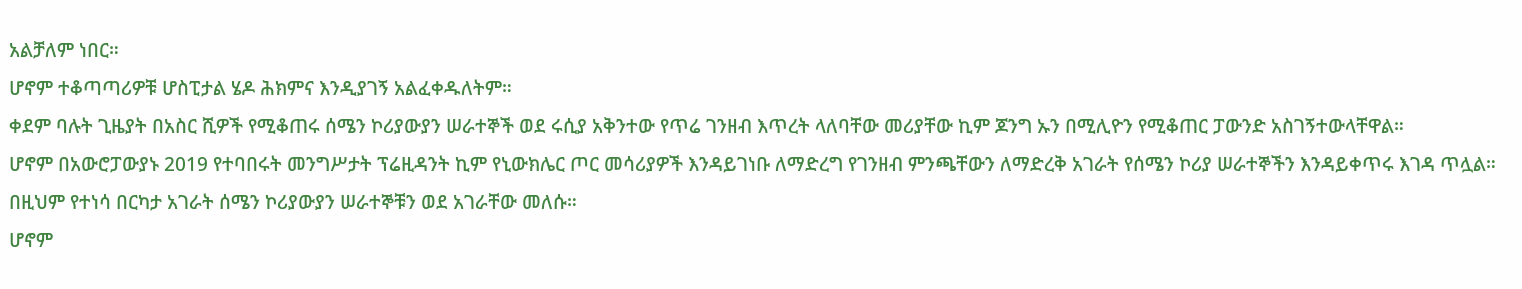አልቻለም ነበር።
ሆኖም ተቆጣጣሪዎቹ ሆስፒታል ሄዶ ሕክምና እንዲያገኝ አልፈቀዱለትም።
ቀደም ባሉት ጊዜያት በአስር ሺዎች የሚቆጠሩ ሰሜን ኮሪያውያን ሠራተኞች ወደ ሩሲያ አቅንተው የጥሬ ገንዘብ እጥረት ላለባቸው መሪያቸው ኪም ጆንግ ኡን በሚሊዮን የሚቆጠር ፓውንድ አስገኝተውላቸዋል።
ሆኖም በአውሮፓውያኑ 2019 የተባበሩት መንግሥታት ፕሬዚዳንት ኪም የኒውክሌር ጦር መሳሪያዎች እንዳይገነቡ ለማድረግ የገንዘብ ምንጫቸውን ለማድረቅ አገራት የሰሜን ኮሪያ ሠራተኞችን እንዳይቀጥሩ እገዳ ጥሏል።
በዚህም የተነሳ በርካታ አገራት ሰሜን ኮሪያውያን ሠራተኞቹን ወደ አገራቸው መለሱ።
ሆኖም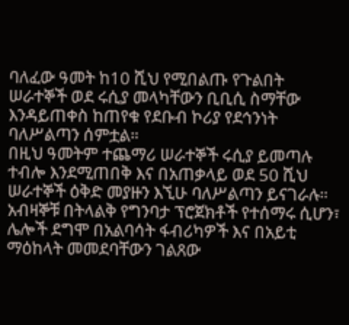ባለፈው ዓመት ከ10 ሺህ የሚበልጡ የጉልበት ሠራተኞች ወደ ሩሲያ መላካቸውን ቢቢሲ ስማቸው እንዳይጠቀስ ከጠየቁ የደቡብ ኮሪያ የደኅንነት ባለሥልጣን ሰምቷል።
በዚህ ዓመትም ተጨማሪ ሠራተኞች ሩሲያ ይመጣሉ ተብሎ እንደሚጠበቅ እና በአጠቃላይ ወደ 50 ሺህ ሠራተኞች ዕቅድ መያዙን እኚሁ ባለሥልጣን ይናገራሉ።
አብዛኞቹ በትላልቅ የግንባታ ፕሮጀክቶች የተሰማሩ ሲሆን፣ ሌሎች ደግሞ በአልባሳት ፋብሪካዎች እና በአይቲ ማዕከላት መመደባቸውን ገልጸው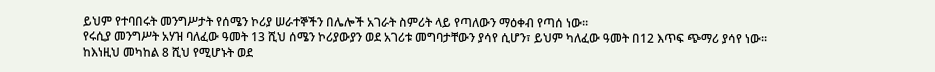ይህም የተባበሩት መንግሥታት የሰሜን ኮሪያ ሠራተኞችን በሌሎች አገራት ስምሪት ላይ የጣለውን ማዕቀብ የጣሰ ነው።
የሩሲያ መንግሥት አሃዝ ባለፈው ዓመት 13 ሺህ ሰሜን ኮሪያውያን ወደ አገሪቱ መግባታቸውን ያሳየ ሲሆን፣ ይህም ካለፈው ዓመት በ12 እጥፍ ጭማሪ ያሳየ ነው።
ከእነዚህ መካከል 8 ሺህ የሚሆኑት ወደ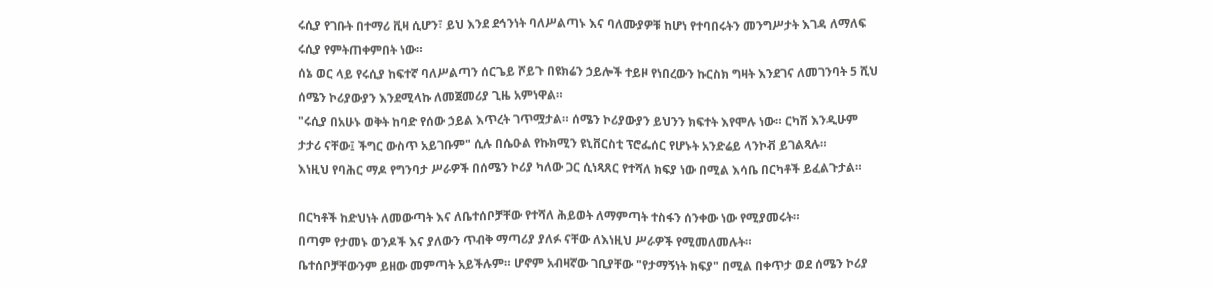ሩሲያ የገቡት በተማሪ ቪዛ ሲሆን፣ ይህ እንደ ደኅንነት ባለሥልጣኑ እና ባለሙያዎቹ ከሆነ የተባበሩትን መንግሥታት እገዳ ለማለፍ ሩሲያ የምትጠቀምበት ነው።
ሰኔ ወር ላይ የሩሲያ ከፍተኛ ባለሥልጣን ሰርጌይ ሾይጉ በዩክሬን ኃይሎች ተይዞ የነበረውን ኩርስክ ግዛት እንደገና ለመገንባት 5 ሺህ ሰሜን ኮሪያውያን እንደሚላኩ ለመጀመሪያ ጊዜ አምነዋል።
"ሩሲያ በአሁኑ ወቅት ከባድ የሰው ኃይል እጥረት ገጥሟታል። ሰሜን ኮሪያውያን ይህንን ክፍተት እየሞሉ ነው። ርካሽ እንዲሁም ታታሪ ናቸው፤ ችግር ውስጥ አይገቡም" ሲሉ በሴዑል የኩክሚን ዩኒቨርስቲ ፕሮፌሰር የሆኑት አንድሬይ ላንኮቭ ይገልጻሉ።
እነዚህ የባሕር ማዶ የግንባታ ሥራዎች በሰሜን ኮሪያ ካለው ጋር ሲነጻጸር የተሻለ ክፍያ ነው በሚል እሳቤ በርካቶች ይፈልጉታል።

በርካቶች ከድህነት ለመውጣት እና ለቤተሰቦቻቸው የተሻለ ሕይወት ለማምጣት ተስፋን ሰንቀው ነው የሚያመሩት።
በጣም የታመኑ ወንዶች እና ያለውን ጥብቅ ማጣሪያ ያለፉ ናቸው ለእነዚህ ሥራዎች የሚመለመሉት።
ቤተሰቦቻቸውንም ይዘው መምጣት አይችሉም። ሆኖም አብዛኛው ገቢያቸው "የታማኝነት ክፍያ" በሚል በቀጥታ ወደ ሰሜን ኮሪያ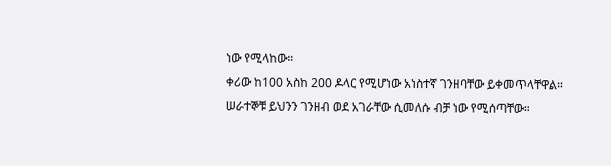ነው የሚላከው።
ቀሪው ከ100 አስከ 200 ዶላር የሚሆነው አነስተኛ ገንዘባቸው ይቀመጥላቸዋል።
ሠራተኞቹ ይህንን ገንዘብ ወደ አገራቸው ሲመለሱ ብቻ ነው የሚሰጣቸው።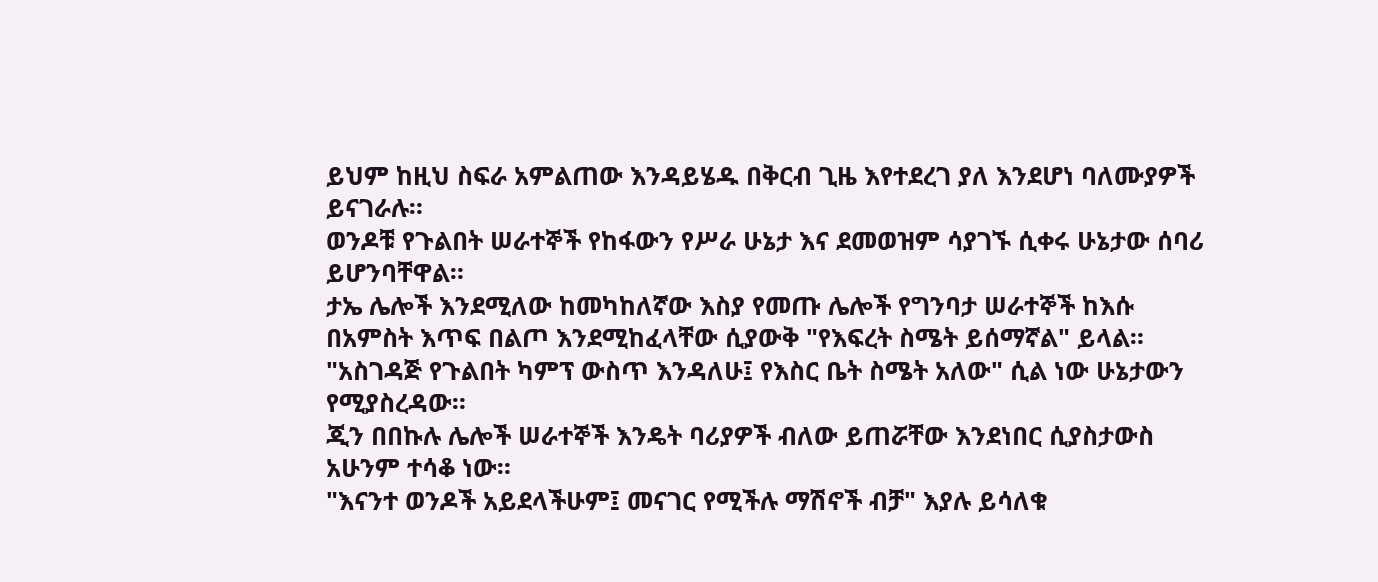ይህም ከዚህ ስፍራ አምልጠው እንዳይሄዱ በቅርብ ጊዜ እየተደረገ ያለ እንደሆነ ባለሙያዎች ይናገራሉ።
ወንዶቹ የጉልበት ሠራተኞች የከፋውን የሥራ ሁኔታ እና ደመወዝም ሳያገኙ ሲቀሩ ሁኔታው ሰባሪ ይሆንባቸዋል።
ታኤ ሌሎች እንደሚለው ከመካከለኛው እስያ የመጡ ሌሎች የግንባታ ሠራተኞች ከእሱ በአምስት እጥፍ በልጦ እንደሚከፈላቸው ሲያውቅ "የእፍረት ስሜት ይሰማኛል" ይላል።
"አስገዳጅ የጉልበት ካምፕ ውስጥ እንዳለሁ፤ የእስር ቤት ስሜት አለው" ሲል ነው ሁኔታውን የሚያስረዳው።
ጂን በበኩሉ ሌሎች ሠራተኞች እንዴት ባሪያዎች ብለው ይጠሯቸው እንደነበር ሲያስታውስ አሁንም ተሳቆ ነው።
"እናንተ ወንዶች አይደላችሁም፤ መናገር የሚችሉ ማሽኖች ብቻ" እያሉ ይሳለቁ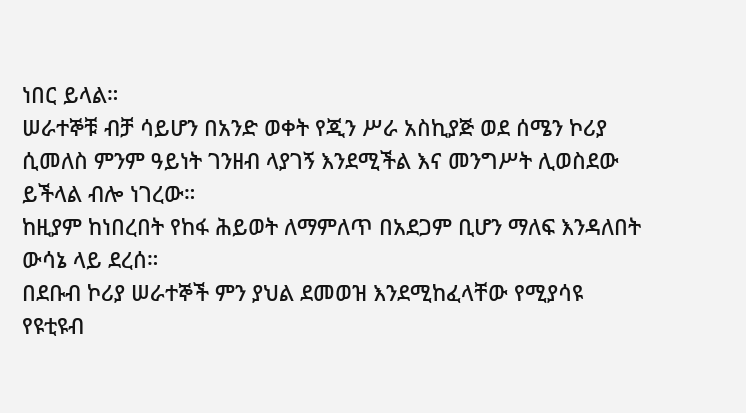ነበር ይላል።
ሠራተኞቹ ብቻ ሳይሆን በአንድ ወቀት የጂን ሥራ አስኪያጅ ወደ ሰሜን ኮሪያ ሲመለስ ምንም ዓይነት ገንዘብ ላያገኝ እንደሚችል እና መንግሥት ሊወስደው ይችላል ብሎ ነገረው።
ከዚያም ከነበረበት የከፋ ሕይወት ለማምለጥ በአደጋም ቢሆን ማለፍ እንዳለበት ውሳኔ ላይ ደረሰ።
በደቡብ ኮሪያ ሠራተኞች ምን ያህል ደመወዝ እንደሚከፈላቸው የሚያሳዩ የዩቲዩብ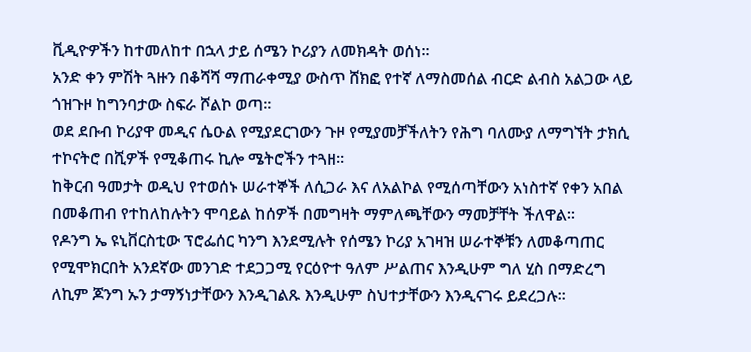ቪዲዮዎችን ከተመለከተ በኋላ ታይ ሰሜን ኮሪያን ለመክዳት ወሰነ።
አንድ ቀን ምሽት ጓዙን በቆሻሻ ማጠራቀሚያ ውስጥ ሸክፎ የተኛ ለማስመሰል ብርድ ልብስ አልጋው ላይ ጎዝጉዞ ከግንባታው ስፍራ ሾልኮ ወጣ።
ወደ ደቡብ ኮሪያዋ መዲና ሴዑል የሚያደርገውን ጉዞ የሚያመቻችለትን የሕግ ባለሙያ ለማግኘት ታክሲ ተኮናትሮ በሺዎች የሚቆጠሩ ኪሎ ሜትሮችን ተጓዘ።
ከቅርብ ዓመታት ወዲህ የተወሰኑ ሠራተኞች ለሲጋራ እና ለአልኮል የሚሰጣቸውን አነስተኛ የቀን አበል በመቆጠብ የተከለከሉትን ሞባይል ከሰዎች በመግዛት ማምለጫቸውን ማመቻቸት ችለዋል።
የዶንግ ኤ ዩኒቨርስቲው ፕሮፌሰር ካንግ እንደሚሉት የሰሜን ኮሪያ አገዛዝ ሠራተኞቹን ለመቆጣጠር የሚሞክርበት አንደኛው መንገድ ተደጋጋሚ የርዕዮተ ዓለም ሥልጠና እንዲሁም ግለ ሂስ በማድረግ ለኪም ጆንግ ኡን ታማኝነታቸውን እንዲገልጹ እንዲሁም ስህተታቸውን እንዲናገሩ ይደረጋሉ።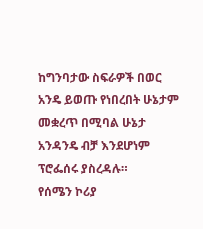ከግንባታው ስፍራዎች በወር አንዴ ይወጡ የነበረበት ሁኔታም መቋረጥ በሚባል ሁኔታ አንዳንዴ ብቻ እንደሆነም ፕሮፌሰሩ ያስረዳሉ።
የሰሜን ኮሪያ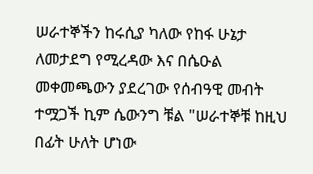ሠራተኞችን ከሩሲያ ካለው የከፋ ሁኔታ ለመታደግ የሚረዳው እና በሴዑል መቀመጫውን ያደረገው የሰብዓዊ መብት ተሟጋች ኪም ሴውንግ ቹል "ሠራተኞቹ ከዚህ በፊት ሁለት ሆነው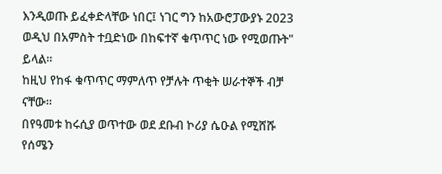እንዲወጡ ይፈቀድላቸው ነበር፤ ነገር ግን ከአውሮፓውያኑ 2023 ወዲህ በአምስት ተቧድነው በከፍተኛ ቁጥጥር ነው የሚወጡት" ይላል።
ከዚህ የከፋ ቁጥጥር ማምለጥ የቻሉት ጥቂት ሠራተኞች ብቻ ናቸው።
በየዓመቱ ከሩሲያ ወጥተው ወደ ደቡብ ኮሪያ ሴዑል የሚሸሹ የሰሜን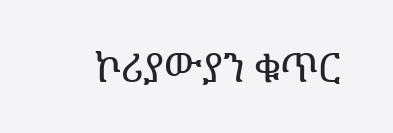ኮሪያውያን ቁጥር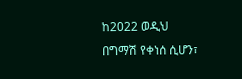ከ2022 ወዲህ በግማሽ የቀነሰ ሲሆን፣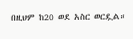በዚህም ከ20 ወደ አስር ወርዷል።